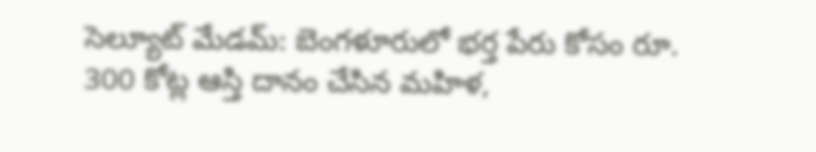సెల్యూట్ మేడమ్: బెంగళూరులో భర్త పేరు కోసం రూ. 300 కోట్ల ఆస్తి దానం చేసిన మహిళ,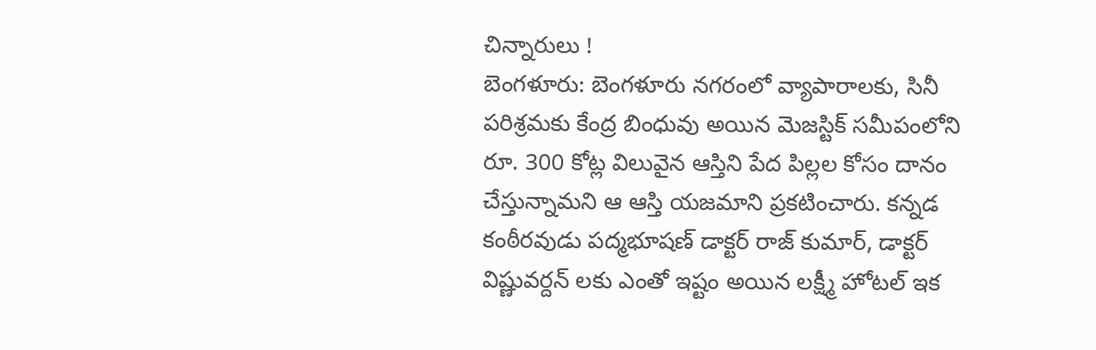చిన్నారులు !
బెంగళూరు: బెంగళూరు నగరంలో వ్యాపారాలకు, సినీ పరిశ్రమకు కేంద్ర బింధువు అయిన మెజస్టిక్ సమీపంలోని రూ. 300 కోట్ల విలువైన ఆస్తిని పేద పిల్లల కోసం దానం చేస్తున్నామని ఆ ఆస్తి యజమాని ప్రకటించారు. కన్నడ కంఠీరవుడు పద్మభూషణ్ డాక్టర్ రాజ్ కుమార్, డాక్టర్ విష్ణువర్దన్ లకు ఎంతో ఇష్టం అయిన లక్ష్మీ హోటల్ ఇక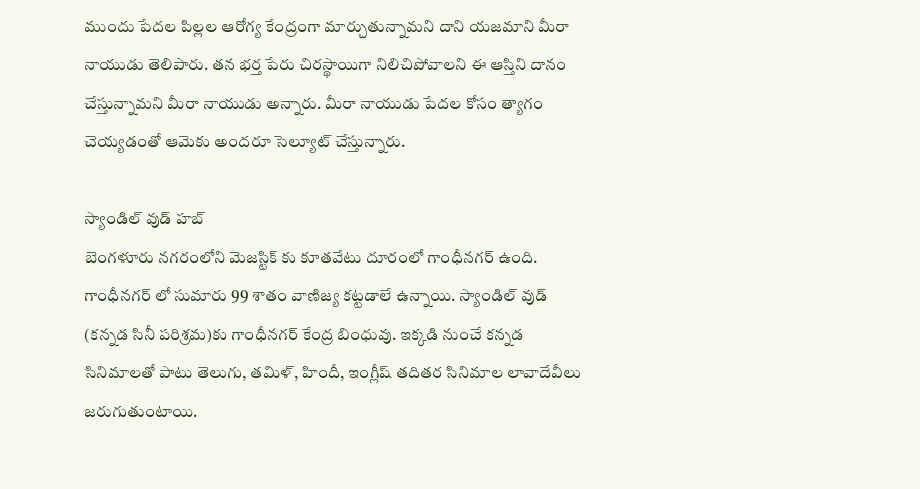ముందు పేదల పిల్లల ఆరోగ్య కేంద్రంగా మార్చుతున్నామని దాని యజమాని మీరా నాయుడు తెలిపారు. తన భర్త పేరు చిరస్థాయిగా నిలిచిపోవాలని ఈ ఆస్తిని దానం చేస్తున్నామని మీరా నాయుడు అన్నారు. మీరా నాయుడు పేదల కోసం త్యాగం చెయ్యడంతో ఆమెకు అందరూ సెల్యూట్ చేస్తున్నారు.

స్యాండిల్ వుడ్ హబ్
బెంగళూరు నగరంలోని మెజస్టిక్ కు కూతవేటు దూరంలో గాంధీనగర్ ఉంది. గాంధీనగర్ లో సుమారు 99 శాతం వాణిజ్య కట్టడాలే ఉన్నాయి. స్యాండిల్ వుడ్ (కన్నడ సినీ పరిశ్రమ)కు గాంధీనగర్ కేంద్ర బింధువు. ఇక్కడి నుంచే కన్నడ సినిమాలతో పాటు తెలుగు, తమిళ్, హిందీ, ఇంగ్లీష్ తదితర సినిమాల లావాదేవీలు జరుగుతుంటాయి.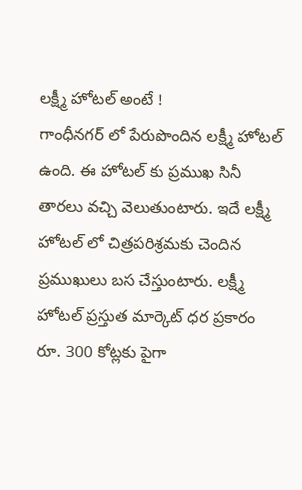లక్ష్మీ హోటల్ అంటే !
గాంధీనగర్ లో పేరుపొందిన లక్ష్మీ హోటల్ ఉంది. ఈ హోటల్ కు ప్రముఖ సినీ తారలు వచ్చి వెలుతుంటారు. ఇదే లక్ష్మీ హోటల్ లో చిత్రపరిశ్రమకు చెందిన ప్రముఖులు బస చేస్తుంటారు. లక్ష్మీ హోటల్ ప్రస్తుత మార్కెట్ ధర ప్రకారం రూ. 300 కోట్లకు పైగా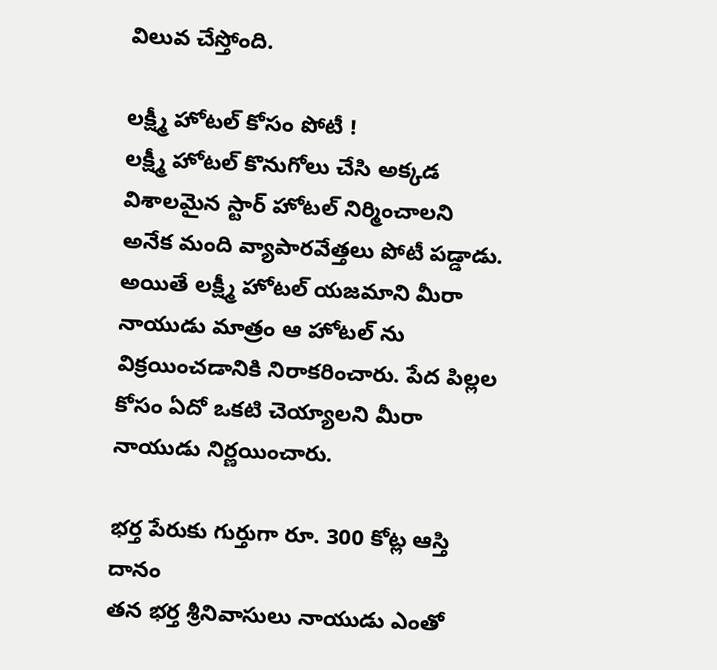విలువ చేస్తోంది.

లక్ష్మీ హోటల్ కోసం పోటీ !
లక్ష్మీ హోటల్ కొనుగోలు చేసి అక్కడ విశాలమైన స్టార్ హోటల్ నిర్మించాలని అనేక మంది వ్యాపారవేత్తలు పోటీ పడ్డాడు. అయితే లక్ష్మీ హోటల్ యజమాని మీరా నాయుడు మాత్రం ఆ హోటల్ ను విక్రయించడానికి నిరాకరించారు. పేద పిల్లల కోసం ఏదో ఒకటి చెయ్యాలని మీరా నాయుడు నిర్ణయించారు.

భర్త పేరుకు గుర్తుగా రూ. 300 కోట్ల ఆస్తి దానం
తన భర్త శ్రీనివాసులు నాయుడు ఎంతో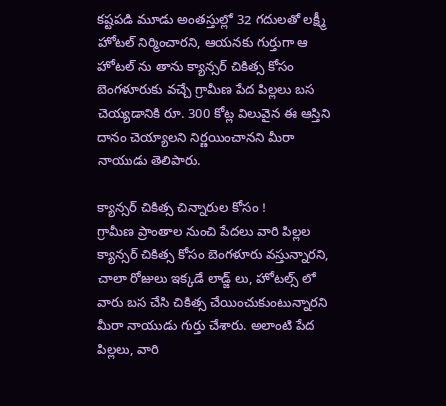కష్టపడి మూడు అంతస్తుల్లో 32 గదులతో లక్ష్మీ హోటల్ నిర్మించారని, ఆయనకు గుర్తుగా ఆ హోటల్ ను తాను క్యాన్సర్ చికిత్స కోసం బెంగళూరుకు వచ్చే గ్రామీణ పేద పిల్లలు బస చెయ్యడానికి రూ. 300 కోట్ల విలువైన ఈ ఆస్తిని దానం చెయ్యాలని నిర్ణయించానని మీరా నాయుడు తెలిపారు.

క్యాన్సర్ చికిత్స చిన్నారుల కోసం !
గ్రామీణ ప్రాంతాల నుంచి పేదలు వారి పిల్లల క్యాన్సర్ చికిత్స కోసం బెంగళూరు వస్తున్నారని, చాలా రోజులు ఇక్కడే లాడ్జ్ లు, హోటల్స్ లో వారు బస చేసి చికిత్స చేయించుకుంటున్నారని మీరా నాయుడు గుర్తు చేశారు. అలాంటి పేద పిల్లలు, వారి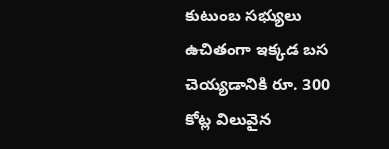కుటుంబ సభ్యులు ఉచితంగా ఇక్కడ బస చెయ్యడానికి రూ. 300 కోట్ల విలువైన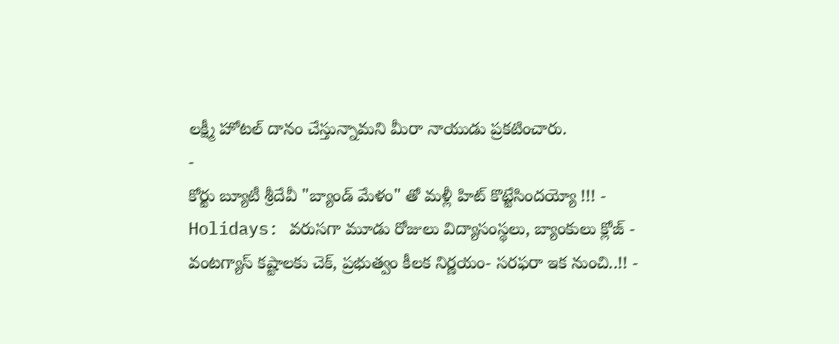లక్ష్మీ హోటల్ దానం చేస్తున్నామని మీరా నాయుడు ప్రకటించారు.
-
కోర్టు బ్యూటీ శ్రీదేవీ "బ్యాండ్ మేళం" తో మళ్లీ హిట్ కొట్టేసిందయ్యో !!! -
Holidays: వరుసగా మూడు రోజులు విద్యాసంస్థలు, బ్యాంకులు క్లోజ్ -
వంటగ్యాస్ కష్టాలకు చెక్, ప్రభుత్వం కీలక నిర్ణయం- సరఫరా ఇక నుంచి..!! -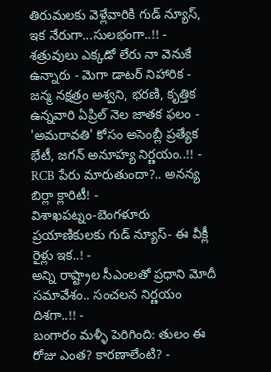తిరుమలకు వెళ్లేవారికి గుడ్ న్యూస్, ఇక నేరుగా...సులభంగా..!! -
శత్రువులు ఎక్కడో లేరు నా వెనుకే ఉన్నారు - మెగా డాటర్ నిహారిక -
జన్మ నక్షత్రం అశ్వని, భరణి, కృత్తిక ఉన్నవారి ఏప్రిల్ నెల జాతక ఫలం -
'అమరావతి' కోసం అసెంబ్లీ ప్రత్యేక భేటీ, జగన్ అనూహ్య నిర్ణయం..!! -
RCB పేరు మారుతుందా?.. అనన్య బిర్లా క్లారిటీ! -
విశాఖపట్నం-బెంగళూరు ప్రయాణికులకు గుడ్ న్యూస్- ఈ వీక్లీ రైళ్లు ఇక..! -
అన్ని రాష్ట్రాల సీఎంలతో ప్రధాని మోదీ సమావేశం.. సంచలన నిర్ణయం దిశగా..!! -
బంగారం మళ్ళీ పెరిగింది: తులం ఈ రోజు ఎంత? కారణాలేంటి? -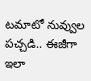టమాటో నువ్వుల పచ్చడి.. ఈజీగా ఇలా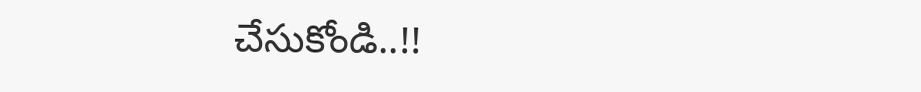చేసుకోండి..!!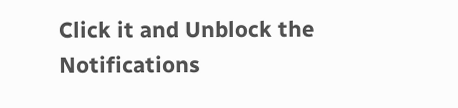Click it and Unblock the Notifications